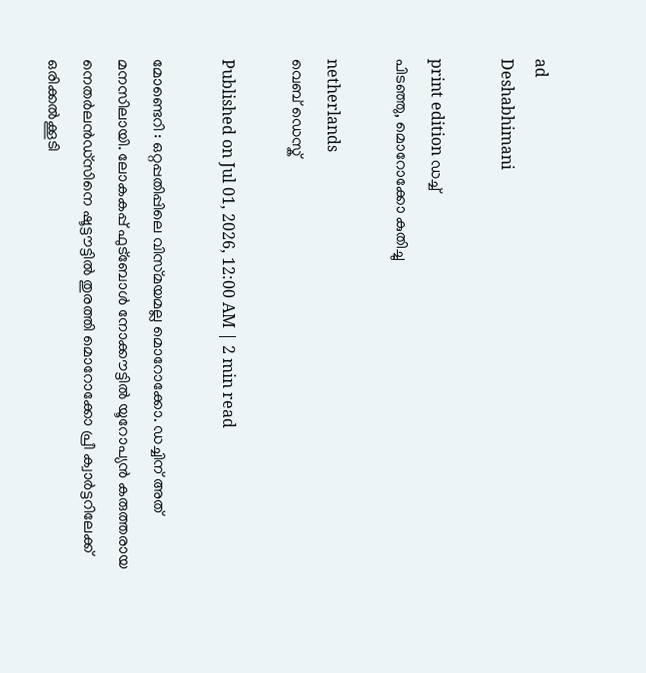ad
Deshabhimani

print edition ഡച്ച്‌
പിടഞ്ഞു, മൊറോക്കോ കുതിച്ചു

netherlands
വെബ് ഡെസ്ക്

Published on Jul 01, 2026, 12:00 AM | 2 min read

മോണ്ടെറി : ഒറ്റപ്പതിപ്പിലെ വിസ്‌മയമല്ല മൊറോക്കോ. ഡച്ചിന്‌ അത്‌ മനസിലായി. ലോകകപ്പ്‌ ഫുട്‌ബോൾ നോക്ക‍ൗട്ടിൽ യൂറോപ്യൻ കരുത്തരായ നെതർലൻഡ്‌സിനെ ഷൂട്ട‍ൗട്ടിൽ തുരത്തി മൊറോക്കോ പ്രീ ക്വാർട്ടറിലേക്ക്‌ ഒരിക്കൽക്കൂടി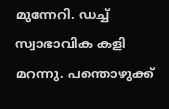മുന്നേറി. ഡച്ച്‌ സ്വാഭാവിക കളി മറന്നു. പന്തൊഴുക്ക്‌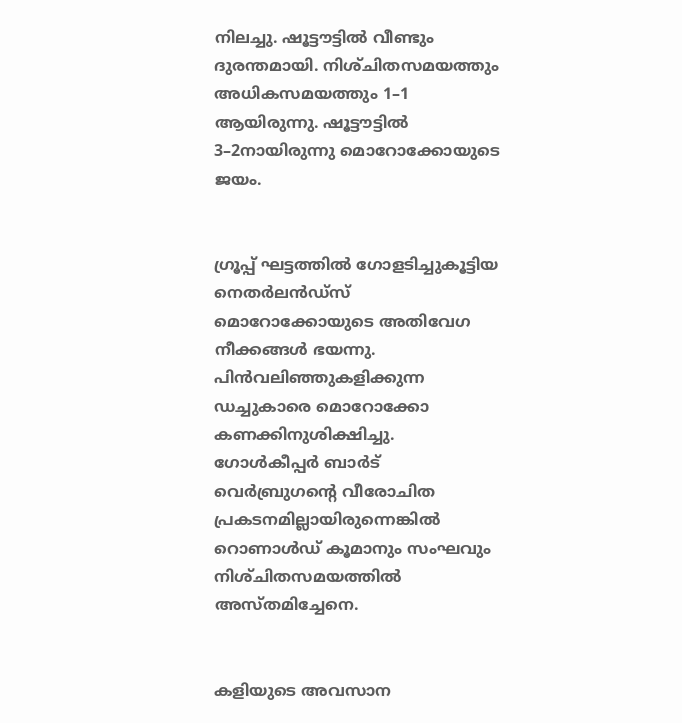നിലച്ചു. ഷൂട്ട‍ൗട്ടിൽ വീണ്ടും ദുരന്തമായി. നിശ്‌ചിതസമയത്തും അധികസമയത്തും 1–1 ആയിരുന്നു. ഷൂട്ട‍ൗട്ടിൽ 3–2നായിരുന്നു മൊറോക്കോയുടെ ജയം.


ഗ്രൂപ്പ്‌ ഘട്ടത്തിൽ ഗോളടിച്ചുക‍ൂട്ടിയ നെതർലൻഡ്‌സ്‌ മൊറോക്കോയുടെ അതിവേഗ നീക്കങ്ങൾ ഭയന്നു. പിൻവലിഞ്ഞുകളിക്കുന്ന ഡച്ചുകാരെ മൊറോക്കോ കണക്കിനുശിക്ഷിച്ചു. ഗോൾകീപ്പർ ബാർട്‌ വെർബ്രുഗന്റെ വീരോചിത പ്രകടനമില്ലായിരുന്നെങ്കിൽ റൊണാൾഡ്‌ കൂമാനും സംഘവും നിശ്‌ചിതസമയത്തിൽ അസ്‌തമിച്ചേനെ.


കളിയുടെ അവസാന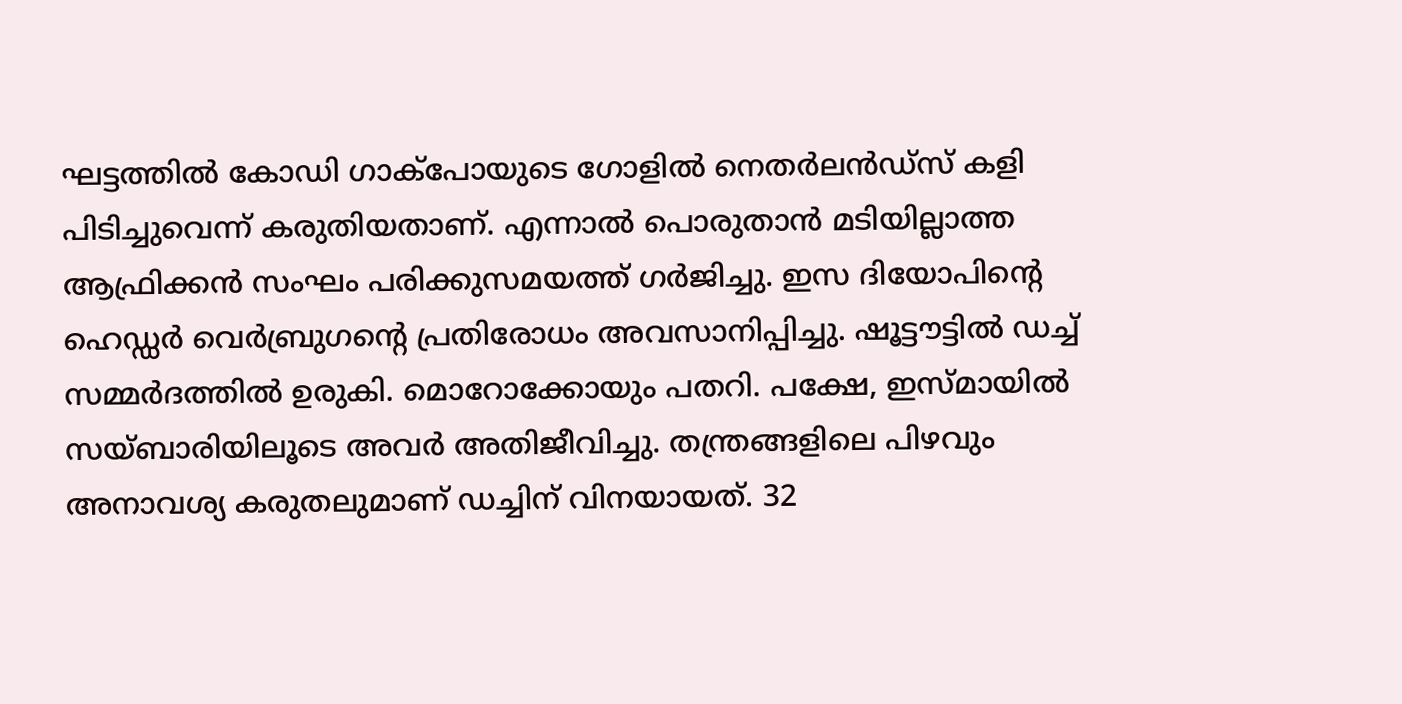ഘട്ടത്തിൽ കോഡി ഗാക്‌പോയുടെ ഗോളിൽ നെതർലൻഡ്‌സ്‌ കളി പിടിച്ചുവെന്ന്‌ കരുതിയതാണ്‌. എന്നാൽ പൊരുതാൻ മടിയില്ലാത്ത ആഫ്രിക്കൻ സംഘം പരിക്കുസമയത്ത്‌ ഗർജിച്ചു. ഇസ ദിയോപിന്റെ ഹെഡ്ഡർ വെർബ്രുഗന്റെ പ്രതിരോധം അവസാനിപ്പിച്ചു. ഷൂട്ട‍ൗട്ടിൽ ഡച്ച്‌ സമ്മർദത്തിൽ ഉരുകി. മൊറോക്കോയും പതറി. പക്ഷേ, ഇസ്‌മായിൽ സയ്‌ബാരിയിലൂടെ അവർ അതിജീവിച്ചു. തന്ത്രങ്ങളിലെ പിഴവും അനാവശ്യ കരുതലുമാണ്‌ ഡച്ചിന്‌ വിനയായത്‌. 32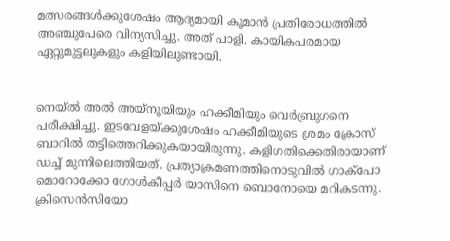മത്സരങ്ങൾക്കുശേഷം ആദ്യമായി കൂമാൻ പ്രതിരോധത്തിൽ അഞ്ചുപേരെ വിന്യസിച്ചു. അത്‌ പാളി. കായികപരമായ ഏറ്റുമുട്ടലുകളും കളിയിലുണ്ടായി.


നെയ്‌ൽ അൽ അയ്‌നൂയിയും ഹക്കീമിയും വെർബ്രുഗനെ പരീക്ഷിച്ചു. ഇടവേളയ്‌ക്കുശേഷം ഹക്കീമിയുടെ ശ്രമം ക്രോസ്‌ ബാറിൽ തട്ടിത്തെറിക്കുകയായിരുന്നു. കളിഗതിക്കെതിരായാണ്‌ ഡച്ച്‌ മുന്നിലെത്തിയത്‌. പ്രത്യാക്രമണത്തിനൊടുവിൽ ഗാക്പോ മൊറോക്കോ ഗോൾകീപ്പർ യാസിനെ ബൊനോയെ മറികടന്നു. ക്രിസെൻസിയോ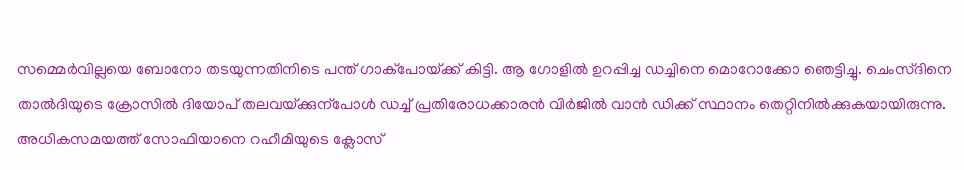സമ്മെർവില്ലയെ ബോനോ തടയുന്നതിനിടെ പന്ത്‌ ഗാക്‌പോയ്‌ക്ക്‌ കിട്ടി. ആ ഗോളിൽ ഉറപ്പിച്ച ഡച്ചിനെ മൊറോക്കോ ഞെട്ടിച്ചു. ചെംസ്‌ദിനെ താൽദിയുടെ ക്രോസിൽ ദിയോപ്‌ തലവയ്‌ക്കുന്പോൾ ഡച്ച്‌ പ്രതിരോധക്കാരൻ വിർജിൽ വാൻ ഡിക്ക്‌ സ്ഥാനം തെറ്റിനിൽക്കുകയായിരുന്നു. അധികസമയത്ത്‌ സോഫിയാനെ റഹീമിയുടെ ക്ലോസ്‌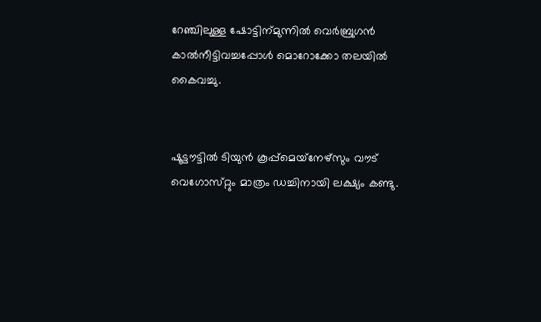റേഞ്ചിലുള്ള ഷോട്ടിന്‌മുന്നിൽ വെർബ്രുഗൻ കാൽനീട്ടിവച്ചപ്പോൾ മൊറോക്കോ തലയിൽ കൈവച്ചു.


ഷൂട്ട‍ൗട്ടിൽ ടിയുൻ കൂപ്പ്‌മെയ്‌നേഴ്‌സും വ‍ൗട്‌ വെഗോസ്‌റ്റും മാത്രം ഡച്ചിനായി ലക്ഷ്യം കണ്ടു.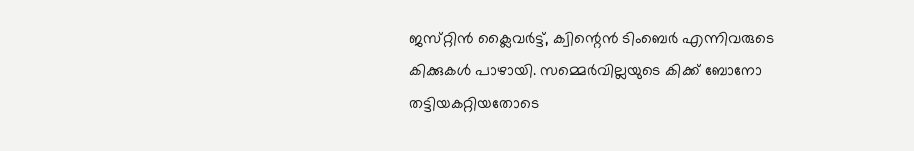ജസ്‌റ്റിൻ ക്ലൈവർട്ട്‌, ക്വിന്റെൻ ടിംബെർ എന്നിവരുടെ കിക്കുകൾ പാഴായി. സമ്മെർവില്ലയുടെ കിക്ക്‌ ബോനോ തട്ടിയകറ്റിയതോടെ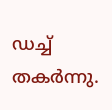ഡച്ച്‌ തകർന്നു.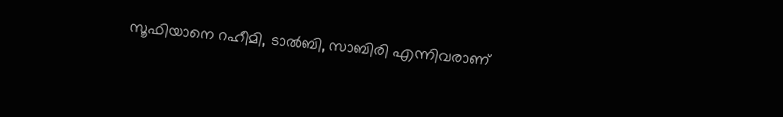സൂഫിയാനെ റഹീമി, ടാൽബി, സാബിരി എന്നിവരാണ്‌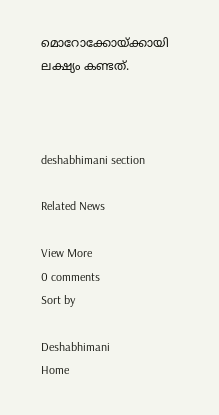മൊറോക്കോയ്‌ക്കായി ലക്ഷ്യം കണ്ടത്‌.



deshabhimani section

Related News

View More
0 comments
Sort by

Deshabhimani
Home